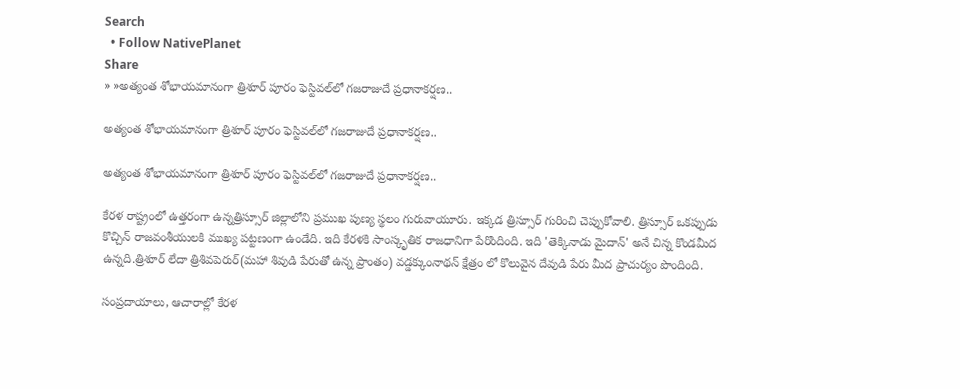Search
  • Follow NativePlanet
Share
» »అత్యంత శోభాయమానంగా త్రిశూర్‌ పూరం ఫెస్టివల్‌లో గజరాజుదే ప్రధానాకర్షణ..

అత్యంత శోభాయమానంగా త్రిశూర్‌ పూరం ఫెస్టివల్‌లో గజరాజుదే ప్రధానాకర్షణ..

అత్యంత శోభాయమానంగా త్రిశూర్‌ పూరం ఫెస్టివల్‌లో గజరాజుదే ప్రధానాకర్షణ..

కేరళ రాష్ట్రంలో ఉత్తరంగా ఉన్నత్రిస్సూర్ జిల్లాలోని ప్రముఖ పుణ్య స్థలం గురువాయూరు. ఇక్కడ త్రిస్సూర్ గురించి చెప్పుకోవాలి. త్రిస్సూర్ ఒకప్పుడు కొచ్చిన్ రాజవంశీయులకి ముఖ్య పట్టణంగా ఉండేది. ఇది కేరళకి సాంస్కృతిక రాజధానిగా పేరొందింది. ఇది 'తెక్కినాడు మైదాన్' అనే చిన్న కొండమీద ఉన్నది.త్రిశూర్ లేదా త్రిశివపెరుర్(మహా శివుడి పేరుతో ఉన్న ప్రాంతం) వడ్డక్కుంనాథన్ క్షేత్రం లో కొలువైన దేవుడి పేరు మీద ప్రాచుర్యం పొందింది.

సంప్రదాయాలు, ఆచారాల్లో కేరళ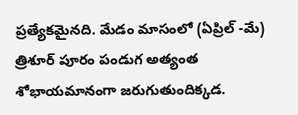ప్రత్యేకమైనది. మేడం మాసంలో (ఏప్రిల్ -మే) త్రిశూర్ పూరం పండుగ అత్యంత శోభాయమానంగా జరుగుతుందిక్కడ.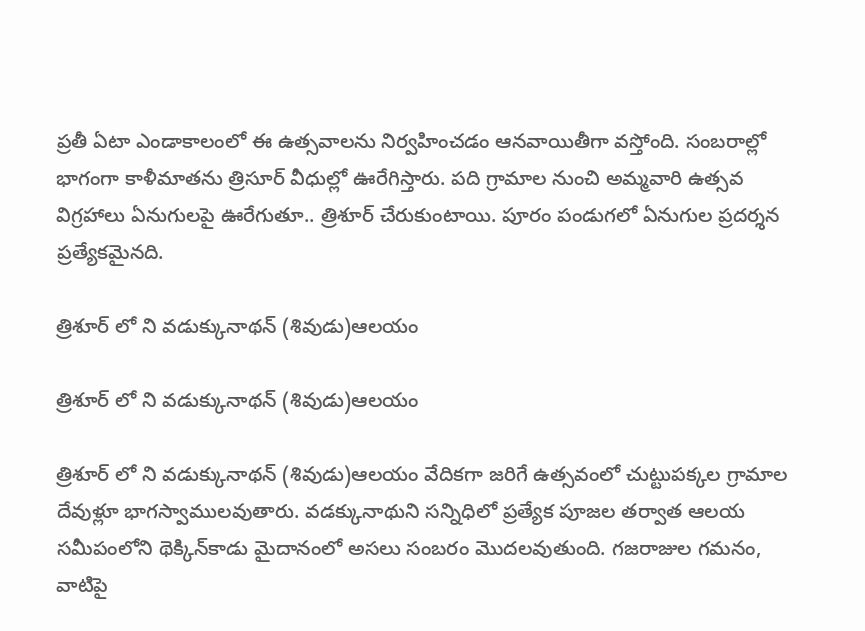ప్రతీ ఏటా ఎండాకాలంలో ఈ ఉత్సవాలను నిర్వహించడం ఆనవాయితీగా వస్తోంది. సంబరాల్లో భాగంగా కాళీమాతను త్రిసూర్‌ వీధుల్లో ఊరేగిస్తారు. పది గ్రామాల నుంచి అమ్మవారి ఉత్సవ విగ్రహాలు ఏనుగులపై ఊరేగుతూ.. త్రిశూర్‌ చేరుకుంటాయి. పూరం పండుగలో ఏనుగుల ప్రదర్శన ప్రత్యేకమైనది.

త్రిశూర్ లో ని వడుక్కునాథన్ (శివుడు)ఆలయం

త్రిశూర్ లో ని వడుక్కునాథన్ (శివుడు)ఆలయం

త్రిశూర్ లో ని వడుక్కునాథన్ (శివుడు)ఆలయం వేదికగా జరిగే ఉత్సవంలో చుట్టుపక్కల గ్రామాల దేవుళ్లూ భాగస్వాములవుతారు. వడక్కునాథుని సన్నిధిలో ప్రత్యేక పూజల తర్వాత ఆలయ సమీపంలోని థెక్కిన్‌కాడు మైదానంలో అసలు సంబరం మొదలవుతుంది. గజరాజుల గమనం, వాటిపై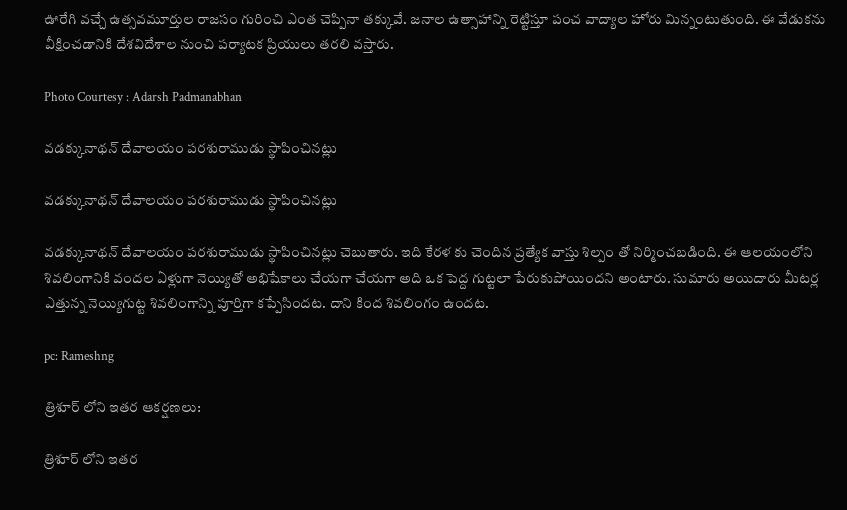ఊరేగి వచ్చే ఉత్సవమూర్తుల రాజసం గురించి ఎంత చెప్పినా తక్కువే. జనాల ఉత్సాహాన్ని రెట్టిస్తూ పంచ వాద్యాల హోరు మిన్నంటుతుంది. ఈ వేడుకను వీక్షించడానికి దేశవిదేశాల నుంచి పర్యాటక ప్రియులు తరలి వస్తారు.

Photo Courtesy : Adarsh Padmanabhan

వడక్కునాథన్ దేవాలయం పరశురాముడు స్థాపించినట్లు

వడక్కునాథన్ దేవాలయం పరశురాముడు స్థాపించినట్లు

వడక్కునాథన్ దేవాలయం పరశురాముడు స్థాపించినట్లు చెబుతారు. ఇది కేరళ కు చెందిన ప్రత్యేక వాస్తు శిల్పం తో నిర్మించబడింది. ఈ ఆలయంలోని శివలింగానికి వందల ఏళ్లుగా నెయ్యితో అభిషేకాలు చేయగా చేయగా అది ఒక పెద్ద గుట్టలా పేరుకుపోయిందని అంటారు. సుమారు అయిదారు మీటర్ల ఎత్తున్న నెయ్యిగుట్ట శివలింగాన్ని పూర్తిగా కప్పేసిందట. దాని కింద శివలింగం ఉందట.

pc: Rameshng

త్రిశూర్ లోని ఇతర ఆకర్షణలు:

త్రిశూర్ లోని ఇతర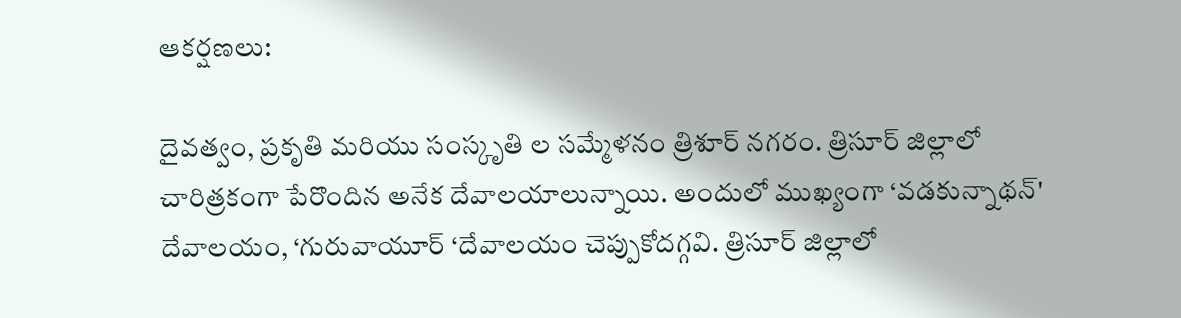ఆకర్షణలు:

దైవత్వం, ప్రకృతి మరియు సంస్కృతి ల సమ్మేళనం త్రిశూర్ నగరం. త్రిసూర్ జిల్లాలో చారిత్రకంగా పేరొందిన అనేక దేవాలయాలున్నాయి. అందులో ముఖ్యంగా ‘వడకున్నాథన్' దేవాలయం, ‘గురువాయూర్ ‘దేవాలయం చెప్పుకోదగ్గవి. త్రిసూర్ జిల్లాలో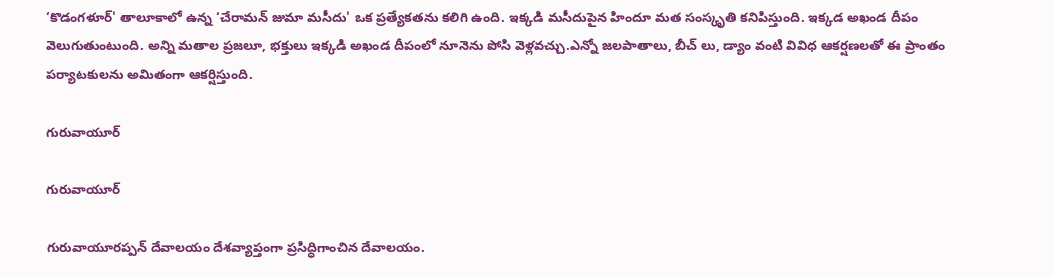‘కొడంగళూర్' తాలూకాలో ఉన్న ‘చేరామన్ జుమా మసీదు' ఒక ప్రత్యేకతను కలిగి ఉంది. ఇక్కడి మసీదుపైన హిందూ మత సంస్కృతి కనిపిస్తుంది. ఇక్కడ అఖండ దీపం వెలుగుతుంటుంది. అన్ని మతాల ప్రజలూ, భక్తులు ఇక్కడి అఖండ దీపంలో నూనెను పోసి వెళ్లవచ్చు.ఎన్నో జలపాతాలు, బీచ్ లు, డ్యాం వంటి వివిధ ఆకర్షణలతో ఈ ప్రాంతం పర్యాటకులను అమితంగా ఆకర్షిస్తుంది.

గురువాయూర్

గురువాయూర్

గురువాయూరప్పన్ దేవాలయం దేశవ్యాప్తంగా ప్రసిద్ధిగాంచిన దేవాలయం.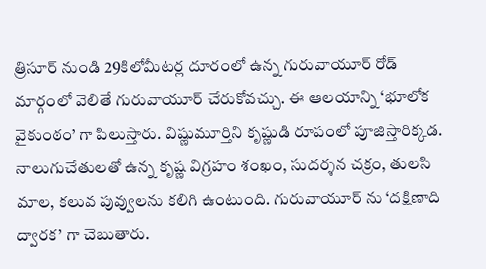త్రిసూర్ నుండి 29కిలోమీటర్ల దూరంలో ఉన్న గురువాయూర్ రోడ్ మార్గంలో వెలితే గురువాయూర్ చేరుకోవచ్చు. ఈ ఆలయాన్ని ‘భూలోక వైకుంఠం’ గా పిలుస్తారు. విష్ణుమూర్తిని కృష్ణుడి రూపంలో పూజిస్తారిక్కడ. నాలుగుచేతులతో ఉన్న కృష్ణ విగ్రహం శంఖం, సుదర్శన చక్రం, తులసి మాల, కలువ పువ్వులను కలిగి ఉంటుంది. గురువాయూర్ ను ‘దక్షిణాది ద్వారక’ గా చెబుతారు.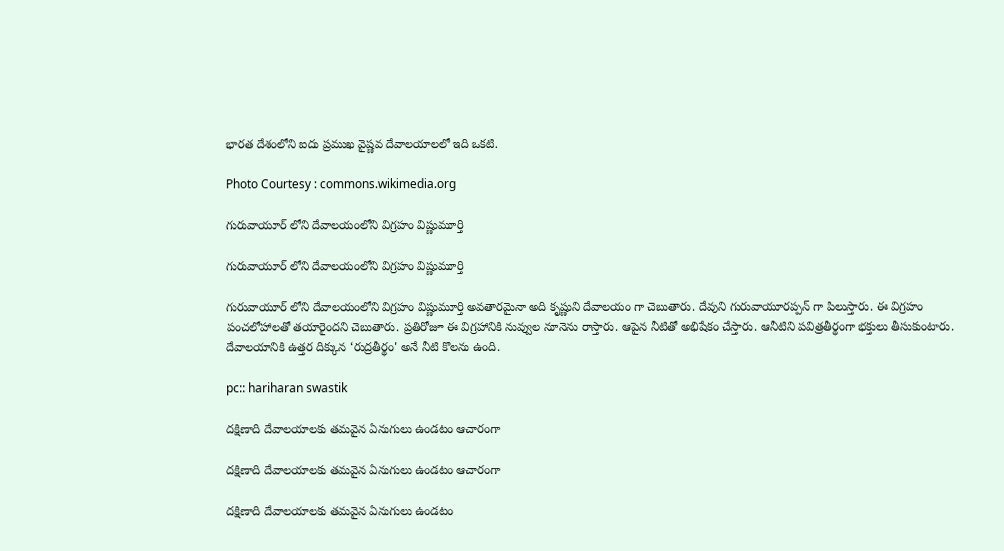భారత దేశంలోని ఐదు ప్రముఖ వైష్ణవ దేవాలయాలలో ఇది ఒకటి.

Photo Courtesy : commons.wikimedia.org

గురువాయూర్ లోని దేవాలయంలోని విగ్రహం విష్ణుమూర్తి

గురువాయూర్ లోని దేవాలయంలోని విగ్రహం విష్ణుమూర్తి

గురువాయూర్ లోని దేవాలయంలోని విగ్రహం విష్ణుమూర్తి అవతారమైనా అది కృష్ణుని దేవాలయం గా చెబుతారు. దేవుని గురువాయూరప్పన్ గా పిలుస్తారు. ఈ విగ్రహం పంచలోహాలతో తయారైందని చెబుతారు. ప్రతిరోజూ ఈ విగ్రహానికి నువ్వుల నూనెను రాస్తారు. ఆపైన నీటితో అభిషేకం చేస్తారు. ఆనీటిని పవిత్రతీర్థంగా భక్తులు తీసుకుంటారు. దేవాలయానికి ఉత్తర దిక్కున ‘రుద్రతీర్థం' అనే నీటి కొలను ఉంది.

pc:: hariharan swastik

దక్షిణాది దేవాలయాలకు తమవైన ఏనుగులు ఉండటం ఆచారంగా

దక్షిణాది దేవాలయాలకు తమవైన ఏనుగులు ఉండటం ఆచారంగా

దక్షిణాది దేవాలయాలకు తమవైన ఏనుగులు ఉండటం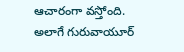ఆచారంగా వస్తోంది. అలాగే గురువాయూర్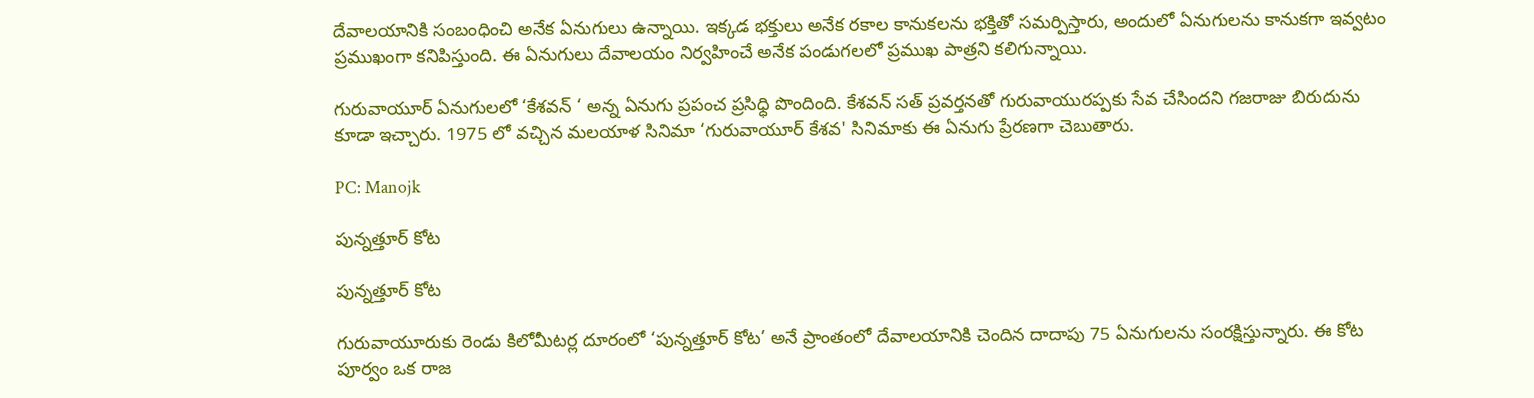దేవాలయానికి సంబంధించి అనేక ఏనుగులు ఉన్నాయి. ఇక్కడ భక్తులు అనేక రకాల కానుకలను భక్తితో సమర్పిస్తారు, అందులో ఏనుగులను కానుకగా ఇవ్వటం ప్రముఖంగా కనిపిస్తుంది. ఈ ఏనుగులు దేవాలయం నిర్వహించే అనేక పండుగలలో ప్రముఖ పాత్రని కలిగున్నాయి.

గురువాయూర్ ఏనుగులలో ‘కేశవన్ ‘ అన్న ఏనుగు ప్రపంచ ప్రసిధ్ధి పొందింది. కేశవన్ సత్ ప్రవర్తనతో గురువాయురప్పకు సేవ చేసిందని గజరాజు బిరుదును కూడా ఇచ్చారు. 1975 లో వచ్చిన మలయాళ సినిమా ‘గురువాయూర్ కేశవ' సినిమాకు ఈ ఏనుగు ప్రేరణగా చెబుతారు.

PC: Manojk

పున్నత్తూర్ కోట

పున్నత్తూర్ కోట

గురువాయూరుకు రెండు కిలోమీటర్ల దూరంలో ‘పున్నత్తూర్ కోట’ అనే ప్రాంతంలో దేవాలయానికి చెందిన దాదాపు 75 ఏనుగులను సంరక్షిస్తున్నారు. ఈ కోట పూర్వం ఒక రాజ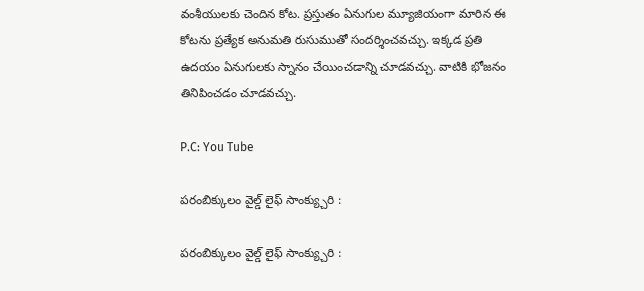వంశీయులకు చెందిన కోట. ప్రస్తుతం ఏనుగుల మ్యూజియంగా మారిన ఈ కోటను ప్రత్యేక అనుమతి రుసుముతో సందర్శించవచ్చు. ఇక్కడ ప్రతి ఉదయం ఏనుగులకు స్నానం చేయించడాన్ని చూడవచ్చు. వాటికి భోజనం తినిపించడం చూడవచ్చు.

P.C: You Tube

పరంబిక్కులం వైల్డ్ లైఫ్ సాంక్య్చురి :

పరంబిక్కులం వైల్డ్ లైఫ్ సాంక్య్చురి :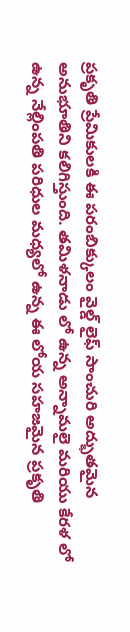ప్రకృతి ప్రేమికులకి ఈ పరంబిక్కులం వైల్డ్ లైఫ్ సాంచురి అద్భుతమైన అనుభూతిని కలిగిస్తుంది. తమిళనాడు లో ఉన్న అన్నామలై మరియు కేరళ లో ఉన్న నేల్లింపతి పరిధుల మధ్యలో ఉన్న ఈ లోయ సహజమైన ప్రకృతి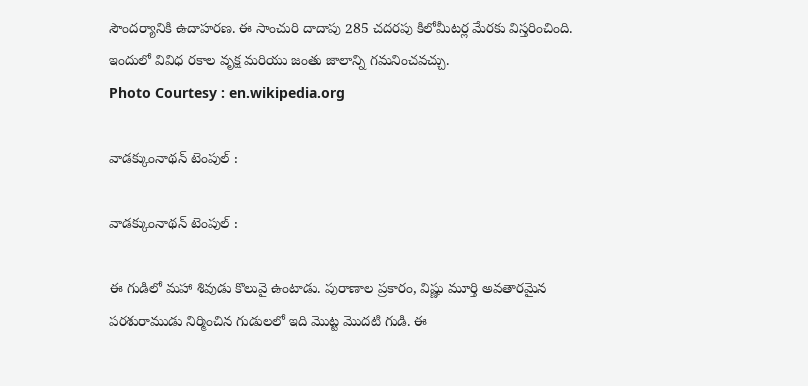సౌందర్యానికి ఉదాహరణ. ఈ సాంచురి దాదాపు 285 చదరపు కిలోమీటర్ల మేరకు విస్తరించింది. ఇందులో వివిధ రకాల వృక్ష మరియు జంతు జాలాన్ని గమనించవచ్చు.
Photo Courtesy : en.wikipedia.org

వాడక్కుంనాథన్ టెంపుల్ :

వాడక్కుంనాథన్ టెంపుల్ :

ఈ గుడిలో మహా శివుడు కొలువై ఉంటాడు. పురాణాల ప్రకారం, విష్ణు మూర్తి అవతారమైన పరశురాముడు నిర్మించిన గుడులలో ఇది మొట్ట మొదటి గుడి. ఈ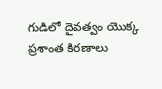గుడిలో దైవత్వం యొక్క ప్రశాంత కిరణాలు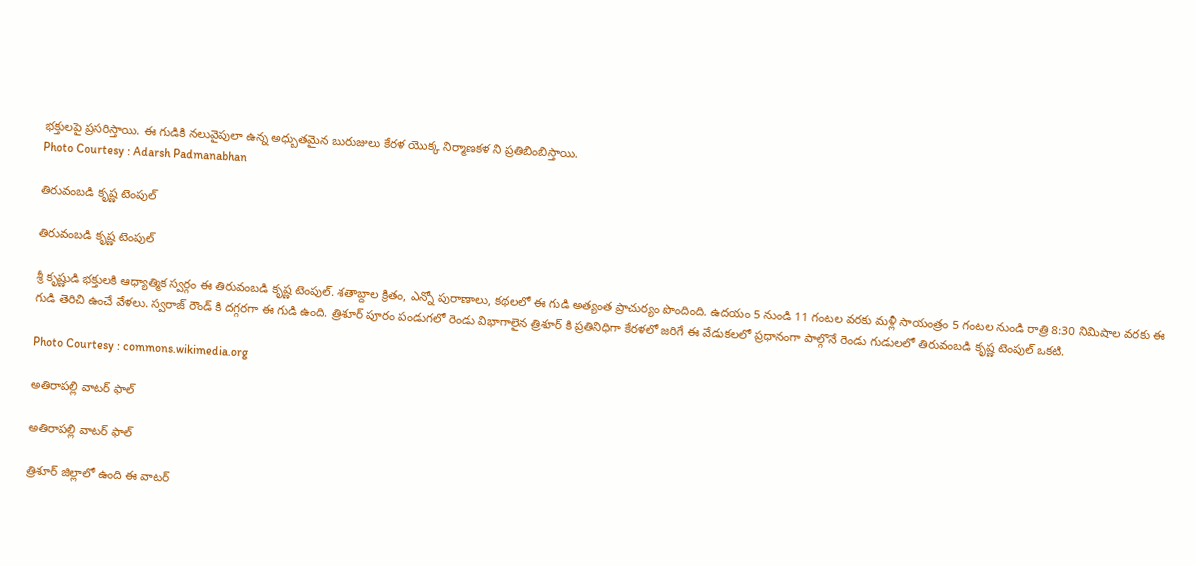భక్తులపై ప్రసరిస్తాయి. ఈ గుడికి నలువైపులా ఉన్న అధ్బుతమైన బురుజులు కేరళ యొక్క నిర్మాణకళ ని ప్రతిబింబిస్తాయి.
Photo Courtesy : Adarsh Padmanabhan

తిరువంబడి కృష్ణ టెంపుల్

తిరువంబడి కృష్ణ టెంపుల్

శ్రీ కృష్ణుడి భక్తులకి ఆధ్యాత్మిక స్వర్గం ఈ తిరువంబడి కృష్ణ టెంపుల్. శతాబ్దాల క్రితం, ఎన్నో పురాణాలు, కథలలో ఈ గుడి అత్యంత ప్రాచుర్యం పొందింది. ఉదయం 5 నుండి 11 గంటల వరకు మళ్లీ సాయంత్రం 5 గంటల నుండి రాత్రి 8:30 నిమిషాల వరకు ఈ గుడి తెరిచి ఉంచే వేళలు. స్వరాజ్ రౌండ్ కి దగ్గరగా ఈ గుడి ఉంది. త్రిశూర్ పూరం పండుగలో రెండు విభాగాలైన త్రిశూర్ కి ప్రతినిధిగా కేరళలో జరిగే ఈ వేడుకలలో ప్రధానంగా పాల్గొనే రెండు గుడులలో తిరువంబడి కృష్ణ టెంపుల్ ఒకటి.

Photo Courtesy : commons.wikimedia.org

అతిరాపల్లి వాటర్ ఫాల్

అతిరాపల్లి వాటర్ ఫాల్

త్రిశూర్ జిల్లాలో ఉంది ఈ వాటర్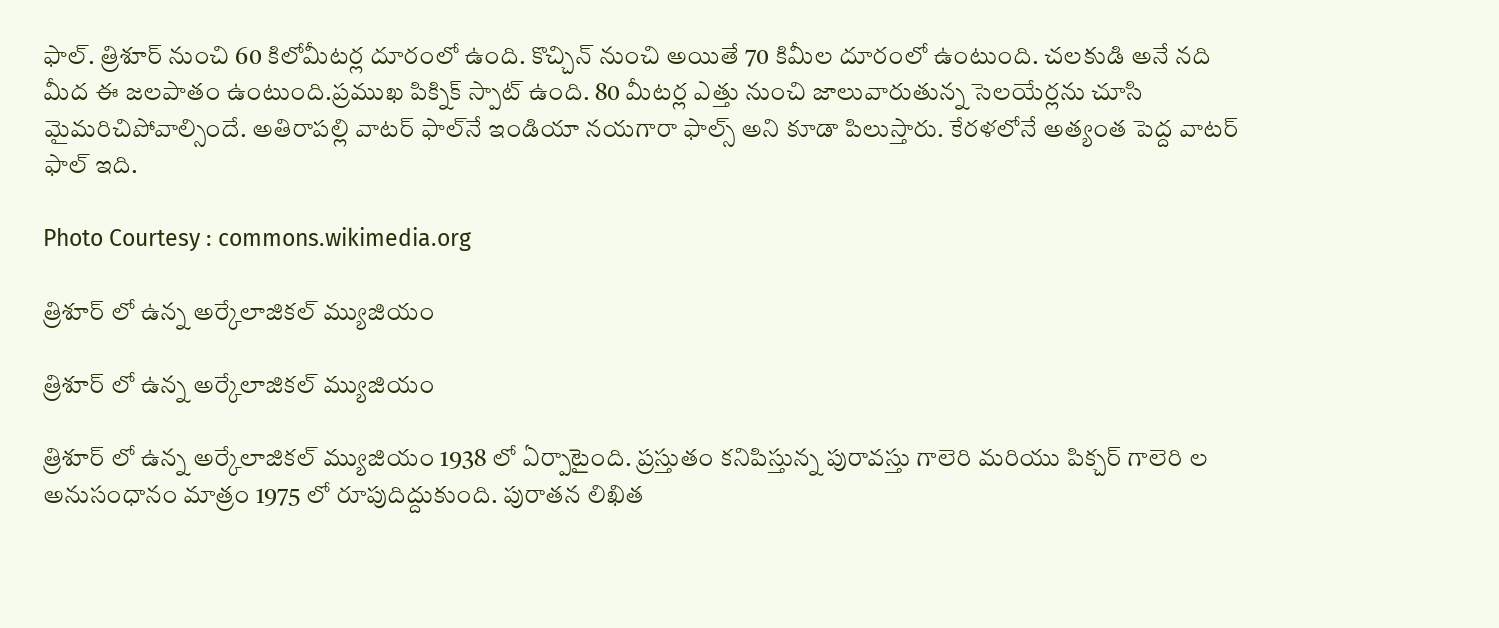ఫాల్. త్రిశూర్ నుంచి 60 కిలోమీటర్ల దూరంలో ఉంది. కొచ్చిన్ నుంచి అయితే 70 కిమీల దూరంలో ఉంటుంది. చలకుడి అనే నది మీద ఈ జలపాతం ఉంటుంది.ప్రముఖ పిక్నిక్ స్పాట్ ఉంది. 80 మీటర్ల ఎత్తు నుంచి జాలువారుతున్న సెలయేర్లను చూసి మైమరిచిపోవాల్సిందే. అతిరాపల్లి వాటర్ ఫాల్‌నే ఇండియా నయగారా ఫాల్స్ అని కూడా పిలుస్తారు. కేరళలోనే అత్యంత పెద్ద వాటర్ ఫాల్ ఇది.

Photo Courtesy : commons.wikimedia.org

త్రిశూర్ లో ఉన్న అర్కేలాజికల్ మ్యుజియం

త్రిశూర్ లో ఉన్న అర్కేలాజికల్ మ్యుజియం

త్రిశూర్ లో ఉన్న అర్కేలాజికల్ మ్యుజియం 1938 లో ఏర్పాటైంది. ప్రస్తుతం కనిపిస్తున్న పురావస్తు గాలెరి మరియు పిక్చర్ గాలెరి ల అనుసంధానం మాత్రం 1975 లో రూపుదిద్దుకుంది. పురాతన లిఖిత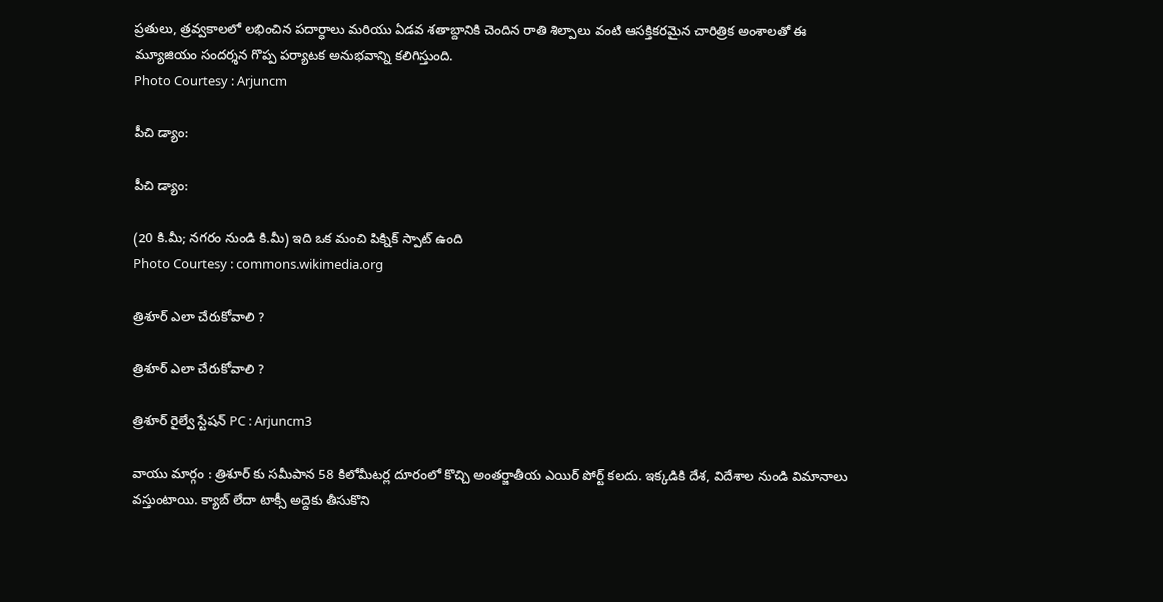ప్రతులు, త్రవ్వకాలలో లభించిన పదార్ధాలు మరియు ఏడవ శతాబ్దానికి చెందిన రాతి శిల్పాలు వంటి ఆసక్తికరమైన చారిత్రిక అంశాలతో ఈ మ్యూజియం సందర్శన గొప్ప పర్యాటక అనుభవాన్ని కలిగిస్తుంది.
Photo Courtesy : Arjuncm

పీచి డ్యాం:

పీచి డ్యాం:

(20 కి.మీ; నగరం నుండి కి.మీ) ఇది ఒక మంచి పిక్నిక్ స్పాట్ ఉంది
Photo Courtesy : commons.wikimedia.org

త్రిశూర్ ఎలా చేరుకోవాలి ?

త్రిశూర్ ఎలా చేరుకోవాలి ?

త్రిశూర్ రైల్వే స్టేషన్ PC : Arjuncm3

వాయు మార్గం : త్రిశూర్ కు సమీపాన 58 కిలోమీటర్ల దూరంలో కొచ్చి అంతర్జాతీయ ఎయిర్ పోర్ట్ కలదు. ఇక్కడికి దేశ, విదేశాల నుండి విమానాలు వస్తుంటాయి. క్యాబ్ లేదా టాక్సీ అద్దెకు తీసుకొని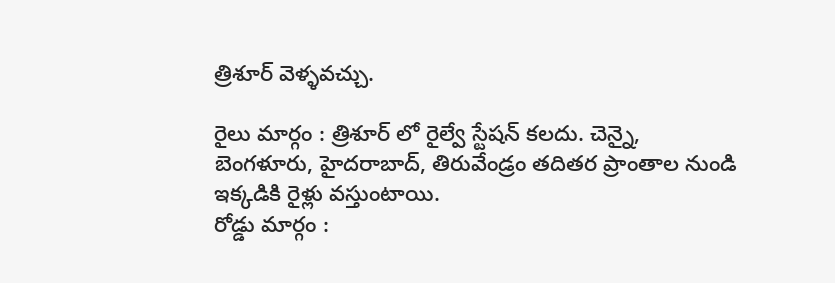త్రిశూర్ వెళ్ళవచ్చు.

రైలు మార్గం : త్రిశూర్ లో రైల్వే స్టేషన్ కలదు. చెన్నై, బెంగళూరు, హైదరాబాద్, తిరువేండ్రం తదితర ప్రాంతాల నుండి ఇక్కడికి రైళ్లు వస్తుంటాయి.
రోడ్డు మార్గం :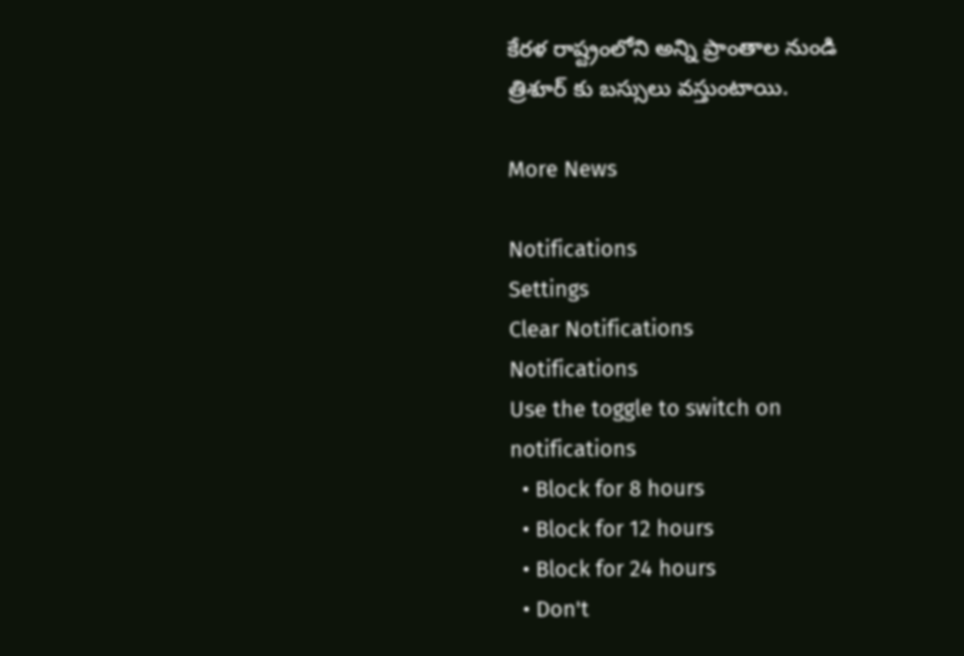కేరళ రాష్ట్రంలోని అన్ని ప్రాంతాల నుండి త్రిశూర్ కు బస్సులు వస్తుంటాయి.

More News

Notifications
Settings
Clear Notifications
Notifications
Use the toggle to switch on notifications
  • Block for 8 hours
  • Block for 12 hours
  • Block for 24 hours
  • Don't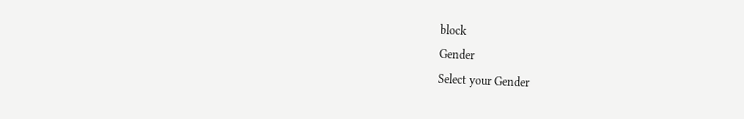block
Gender
Select your Gender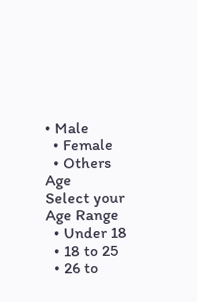• Male
  • Female
  • Others
Age
Select your Age Range
  • Under 18
  • 18 to 25
  • 26 to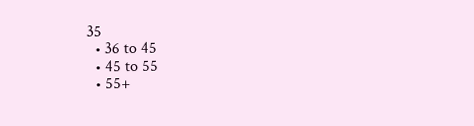35
  • 36 to 45
  • 45 to 55
  • 55+